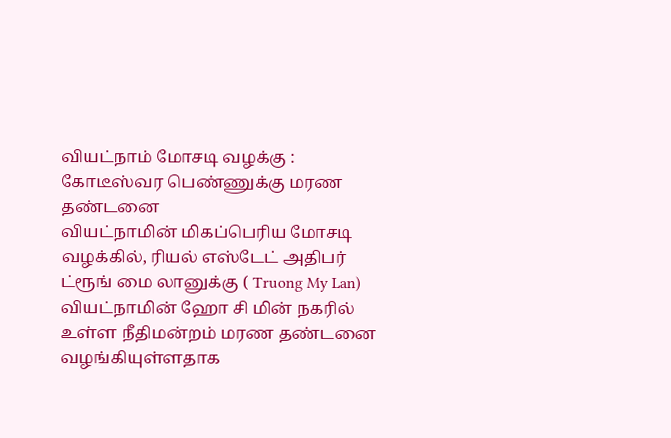வியட்நாம் மோசடி வழக்கு : கோடீஸ்வர பெண்ணுக்கு மரண தண்டனை
வியட்நாமின் மிகப்பெரிய மோசடி வழக்கில், ரியல் எஸ்டேட் அதிபர் ட்ரூங் மை லானுக்கு ( Truong My Lan) வியட்நாமின் ஹோ சி மின் நகரில் உள்ள நீதிமன்றம் மரண தண்டனை வழங்கியுள்ளதாக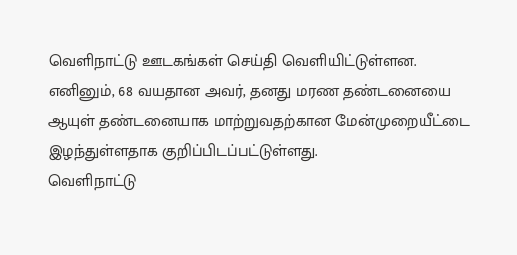வெளிநாட்டு ஊடகங்கள் செய்தி வெளியிட்டுள்ளன.
எனினும், 68 வயதான அவர், தனது மரண தண்டனையை ஆயுள் தண்டனையாக மாற்றுவதற்கான மேன்முறையீட்டை இழந்துள்ளதாக குறிப்பிடப்பட்டுள்ளது.
வெளிநாட்டு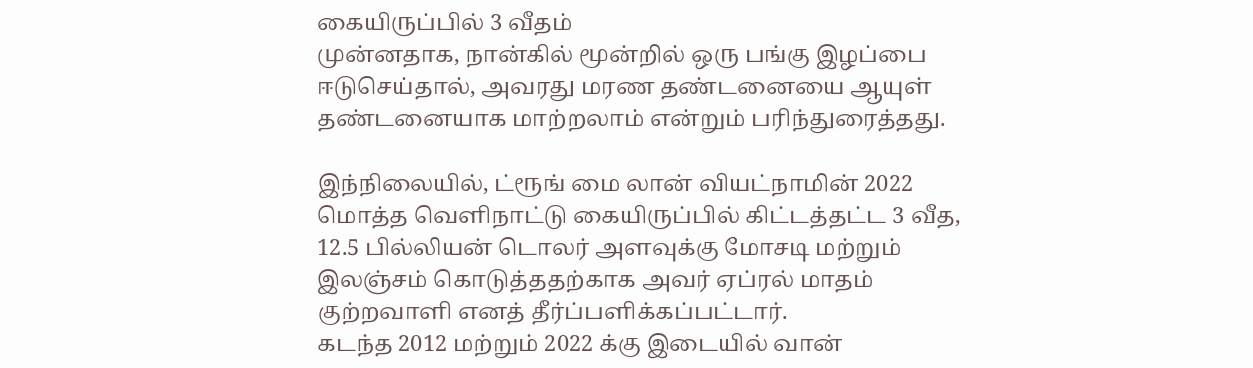கையிருப்பில் 3 வீதம்
முன்னதாக, நான்கில் மூன்றில் ஒரு பங்கு இழப்பை ஈடுசெய்தால், அவரது மரண தண்டனையை ஆயுள் தண்டனையாக மாற்றலாம் என்றும் பரிந்துரைத்தது.

இந்நிலையில், ட்ரூங் மை லான் வியட்நாமின் 2022 மொத்த வெளிநாட்டு கையிருப்பில் கிட்டத்தட்ட 3 வீத, 12.5 பில்லியன் டொலர் அளவுக்கு மோசடி மற்றும் இலஞ்சம் கொடுத்ததற்காக அவர் ஏப்ரல் மாதம் குற்றவாளி எனத் தீர்ப்பளிக்கப்பட்டார்.
கடந்த 2012 மற்றும் 2022 க்கு இடையில் வான்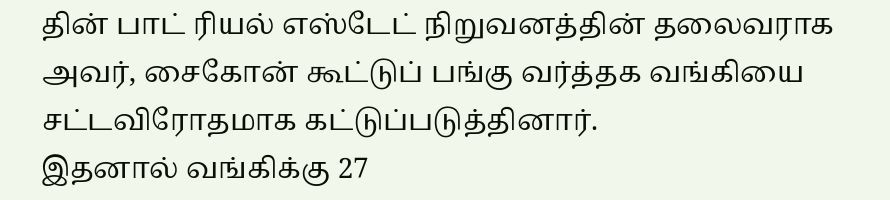தின் பாட் ரியல் எஸ்டேட் நிறுவனத்தின் தலைவராக அவர், சைகோன் கூட்டுப் பங்கு வர்த்தக வங்கியை சட்டவிரோதமாக கட்டுப்படுத்தினார்.
இதனால் வங்கிக்கு 27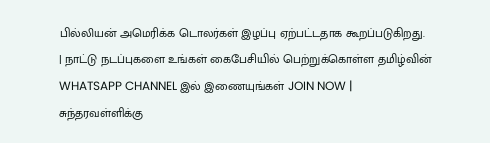பில்லியன் அமெரிக்க டொலர்கள் இழப்பு ஏற்பட்டதாக கூறப்படுகிறது.
| நாட்டு நடப்புகளை உங்கள் கைபேசியில் பெற்றுக்கொள்ள தமிழ்வின் WHATSAPP CHANNEL இல் இணையுங்கள் JOIN NOW |
சுந்தரவள்ளிக்கு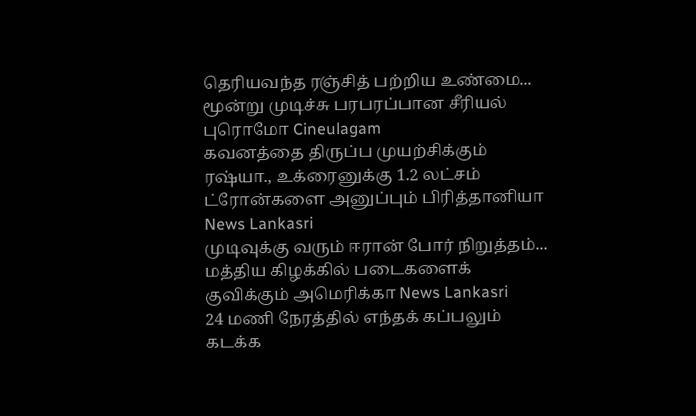தெரியவந்த ரஞ்சித் பற்றிய உண்மை... மூன்று முடிச்சு பரபரப்பான சீரியல் புரொமோ Cineulagam
கவனத்தை திருப்ப முயற்சிக்கும் ரஷ்யா., உக்ரைனுக்கு 1.2 லட்சம் ட்ரோன்களை அனுப்பும் பிரித்தானியா News Lankasri
முடிவுக்கு வரும் ஈரான் போர் நிறுத்தம்... மத்திய கிழக்கில் படைகளைக் குவிக்கும் அமெரிக்கா News Lankasri
24 மணி நேரத்தில் எந்தக் கப்பலும் கடக்க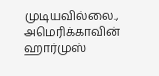முடியவில்லை., அமெரிக்காவின் ஹார்முஸ்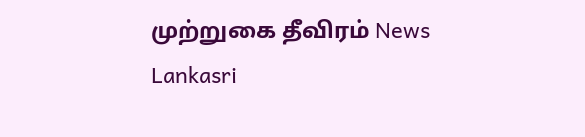முற்றுகை தீவிரம் News Lankasri